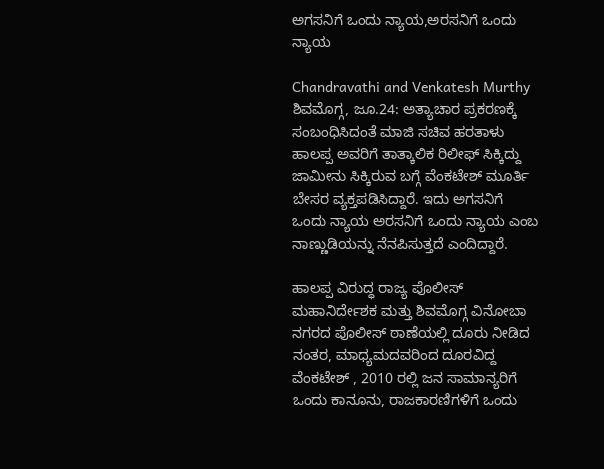ಅಗಸನಿಗೆ ಒಂದು ನ್ಯಾಯ,ಅರಸನಿಗೆ ಒಂದು ನ್ಯಾಯ

Chandravathi and Venkatesh Murthy
ಶಿವಮೊಗ್ಗ, ಜೂ.24: ಅತ್ಯಾಚಾರ ಪ್ರಕರಣಕ್ಕೆ ಸಂಬಂಧಿಸಿದಂತೆ ಮಾಜಿ ಸಚಿವ ಹರತಾಳು ಹಾಲಪ್ಪ ಅವರಿಗೆ ತಾತ್ಕಾಲಿಕ ರಿಲೀಫ್ ಸಿಕ್ಕಿದ್ದು ಜಾಮೀನು ಸಿಕ್ಕಿರುವ ಬಗ್ಗೆ ವೆಂಕಟೇಶ್ ಮೂರ್ತಿ ಬೇಸರ ವ್ಯಕ್ತಪಡಿಸಿದ್ದಾರೆ. ಇದು ಅಗಸನಿಗೆ ಒಂದು ನ್ಯಾಯ ಅರಸನಿಗೆ ಒಂದು ನ್ಯಾಯ ಎಂಬ ನಾಣ್ಣುಡಿಯನ್ನು ನೆನಪಿಸುತ್ತದೆ ಎಂದಿದ್ದಾರೆ.

ಹಾಲಪ್ಪ ವಿರುದ್ಧ ರಾಜ್ಯ ಪೊಲೀಸ್ ಮಹಾನಿರ್ದೇಶಕ ಮತ್ತು ಶಿವಮೊಗ್ಗ ವಿನೋಬಾ ನಗರದ ಪೊಲೀಸ್ ಠಾಣೆಯಲ್ಲಿ ದೂರು ನೀಡಿದ ನಂತರ, ಮಾಧ್ಯಮದವರಿಂದ ದೂರವಿದ್ದ ವೆಂಕಟೇಶ್ , 2010 ರಲ್ಲಿ ಜನ ಸಾಮಾನ್ಯರಿಗೆ ಒಂದು ಕಾನೂನು, ರಾಜಕಾರಣಿಗಳಿಗೆ ಒಂದು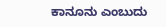ಕಾನೂನು ಎಂಬುದು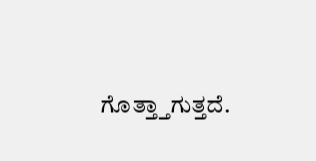ಗೊತ್ತ್ತಾಗುತ್ತದೆ.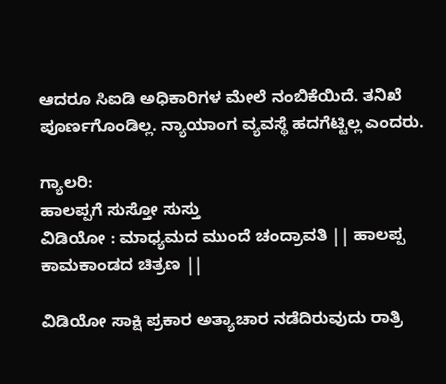ಆದರೂ ಸಿಐಡಿ ಅಧಿಕಾರಿಗಳ ಮೇಲೆ ನಂಬಿಕೆಯಿದೆ. ತನಿಖೆ ಪೂರ್ಣಗೊಂಡಿಲ್ಲ. ನ್ಯಾಯಾಂಗ ವ್ಯವಸ್ಥೆ ಹದಗೆಟ್ಟಿಲ್ಲ ಎಂದರು.

ಗ್ಯಾಲರಿ:
ಹಾಲಪ್ಪಗೆ ಸುಸ್ತೋ ಸುಸ್ತು
ವಿಡಿಯೋ : ಮಾಧ್ಯಮದ ಮುಂದೆ ಚಂದ್ರಾವತಿ || ಹಾಲಪ್ಪ ಕಾಮಕಾಂಡದ ಚಿತ್ರಣ ||

ವಿಡಿಯೋ ಸಾಕ್ಷಿ ಪ್ರಕಾರ ಅತ್ಯಾಚಾರ ನಡೆದಿರುವುದು ರಾತ್ರಿ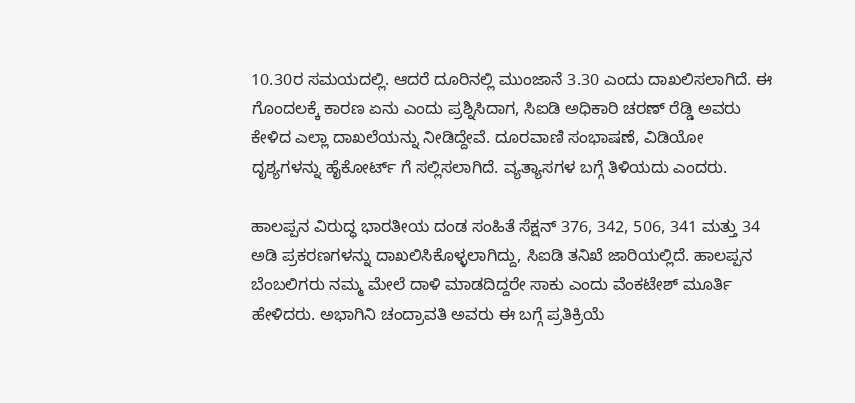10.30ರ ಸಮಯದಲ್ಲಿ. ಆದರೆ ದೂರಿನಲ್ಲಿ ಮುಂಜಾನೆ 3.30 ಎಂದು ದಾಖಲಿಸಲಾಗಿದೆ. ಈ ಗೊಂದಲಕ್ಕೆ ಕಾರಣ ಏನು ಎಂದು ಪ್ರಶ್ನಿಸಿದಾಗ, ಸಿಐಡಿ ಅಧಿಕಾರಿ ಚರಣ್ ರೆಡ್ಡಿ ಅವರು ಕೇಳಿದ ಎಲ್ಲಾ ದಾಖಲೆಯನ್ನು ನೀಡಿದ್ದೇವೆ. ದೂರವಾಣಿ ಸಂಭಾಷಣೆ, ವಿಡಿಯೋ ದೃಶ್ಯಗಳನ್ನು ಹೈಕೋರ್ಟ್ ಗೆ ಸಲ್ಲಿಸಲಾಗಿದೆ. ವ್ಯತ್ಯಾಸಗಳ ಬಗ್ಗೆ ತಿಳಿಯದು ಎಂದರು.

ಹಾಲಪ್ಪನ ವಿರುದ್ಧ ಭಾರತೀಯ ದಂಡ ಸಂಹಿತೆ ಸೆಕ್ಷನ್ 376, 342, 506, 341 ಮತ್ತು 34 ಅಡಿ ಪ್ರಕರಣಗಳನ್ನು ದಾಖಲಿಸಿಕೊಳ್ಳಲಾಗಿದ್ದು, ಸಿಐಡಿ ತನಿಖೆ ಜಾರಿಯಲ್ಲಿದೆ. ಹಾಲಪ್ಪನ ಬೆಂಬಲಿಗರು ನಮ್ಮ ಮೇಲೆ ದಾಳಿ ಮಾಡದಿದ್ದರೇ ಸಾಕು ಎಂದು ವೆಂಕಟೇಶ್ ಮೂರ್ತಿ ಹೇಳಿದರು. ಅಭಾಗಿನಿ ಚಂದ್ರಾವತಿ ಅವರು ಈ ಬಗ್ಗೆ ಪ್ರತಿಕ್ರಿಯೆ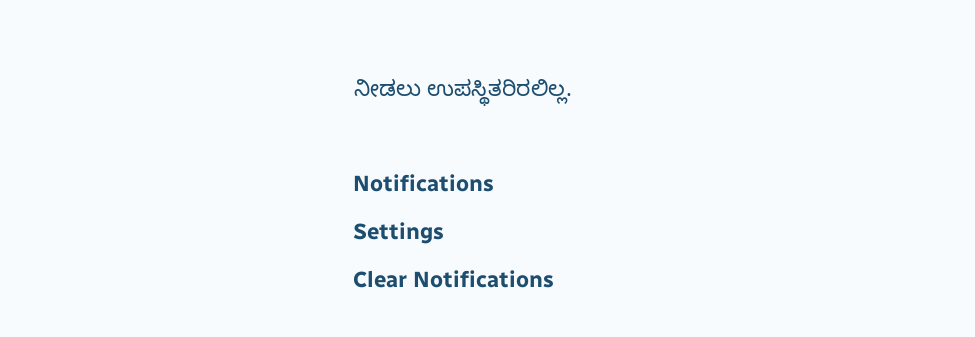ನೀಡಲು ಉಪಸ್ಥಿತರಿರಲಿಲ್ಲ.

Notifications
Settings
Clear Notifications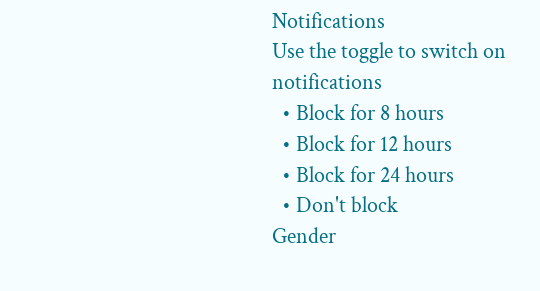Notifications
Use the toggle to switch on notifications
  • Block for 8 hours
  • Block for 12 hours
  • Block for 24 hours
  • Don't block
Gender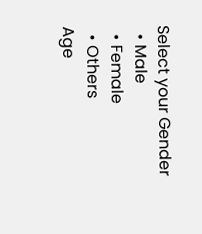Select your Gender
  • Male
  • Female
  • Others
Age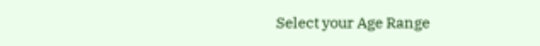Select your Age Range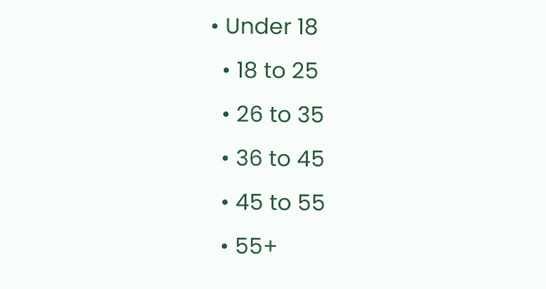• Under 18
  • 18 to 25
  • 26 to 35
  • 36 to 45
  • 45 to 55
  • 55+